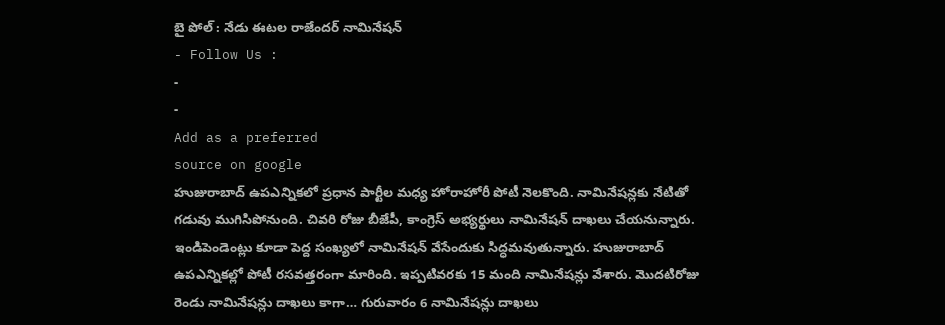బై పోల్ : నేడు ఈటల రాజేందర్ నామినేషన్
- Follow Us :
-
-
Add as a preferred
source on google
హుజురాబాద్ ఉపఎన్నికలో ప్రధాన పార్టీల మధ్య హోరాహోరీ పోటీ నెలకొంది. నామినేషన్లకు నేటితో గడువు ముగిసిపోనుంది. చివరి రోజు బీజేపీ, కాంగ్రెస్ అభ్యర్థులు నామినేషన్ దాఖలు చేయనున్నారు. ఇండిపెండెంట్లు కూడా పెద్ద సంఖ్యలో నామినేషన్ వేసేందుకు సిద్ధమవుతున్నారు. హుజురాబాద్ ఉపఎన్నికల్లో పోటీ రసవత్తరంగా మారింది. ఇప్పటివరకు 15 మంది నామినేషన్లు వేశారు. మొదటిరోజు రెండు నామినేషన్లు దాఖలు కాగా… గురువారం 6 నామినేషన్లు దాఖలు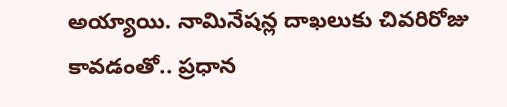అయ్యాయి. నామినేషన్ల దాఖలుకు చివరిరోజు కావడంతో.. ప్రధాన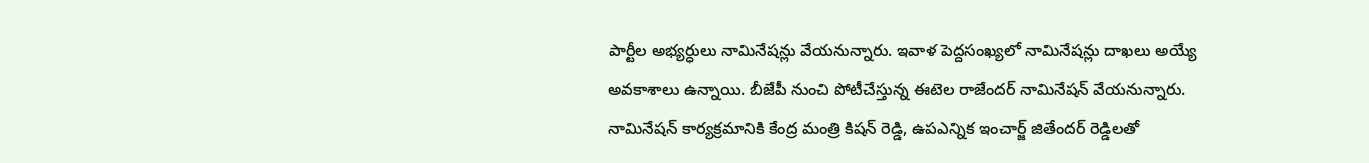పార్టీల అభ్యర్ధులు నామినేషన్లు వేయనున్నారు. ఇవాళ పెద్దసంఖ్యలో నామినేషన్లు దాఖలు అయ్యే అవకాశాలు ఉన్నాయి. బీజేపీ నుంచి పోటీచేస్తున్న ఈటెల రాజేందర్ నామినేషన్ వేయనున్నారు.
నామినేషన్ కార్యక్రమానికి కేంద్ర మంత్రి కిషన్ రెడ్డి, ఉపఎన్నిక ఇంచార్జ్ జితేందర్ రెడ్డిలతో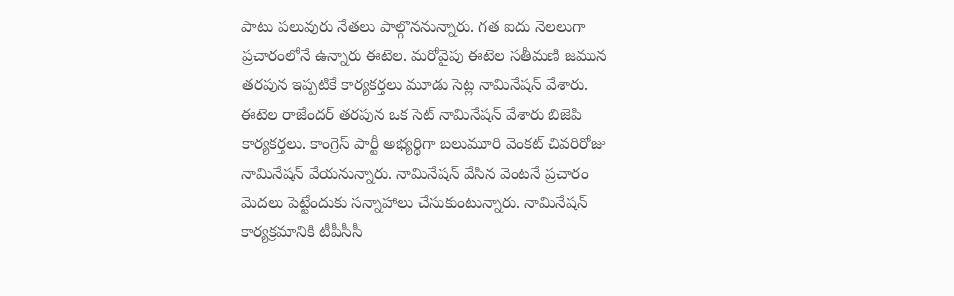పాటు పలువురు నేతలు పాల్గొననున్నారు. గత ఐదు నెలలుగా ప్రచారంలోనే ఉన్నారు ఈటెల. మరోవైపు ఈటెల సతీమణి జమున తరపున ఇప్పటికే కార్యకర్తలు మూడు సెట్ల నామినేషన్ వేశారు. ఈటెల రాజేందర్ తరపున ఒక సెట్ నామినేషన్ వేశారు బిజెపి కార్యకర్తలు. కాంగ్రెస్ పార్టీ అభ్యర్థిగా బలుమూరి వెంకట్ చివరిరోజు నామినేషన్ వేయనున్నారు. నామినేషన్ వేసిన వెంటనే ప్రచారం మెదలు పెట్టేందుకు సన్నాహాలు చేసుకుంటున్నారు. నామినేషన్ కార్యక్రమానికి టీపీసీసీ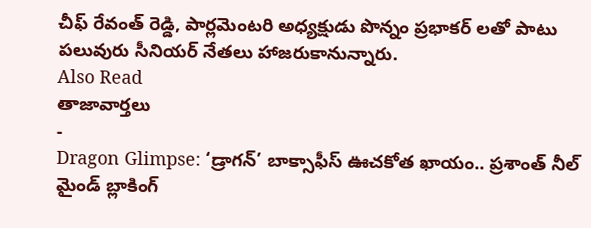చీఫ్ రేవంత్ రెడ్డి, పార్లమెంటరి అధ్యక్షుడు పొన్నం ప్రభాకర్ లతో పాటు పలువురు సీనియర్ నేతలు హాజరుకానున్నారు.
Also Read
తాజావార్తలు
-
Dragon Glimpse: ‘డ్రాగన్’ బాక్సాఫీస్ ఊచకోత ఖాయం.. ప్రశాంత్ నీల్ మైండ్ బ్లాకింగ్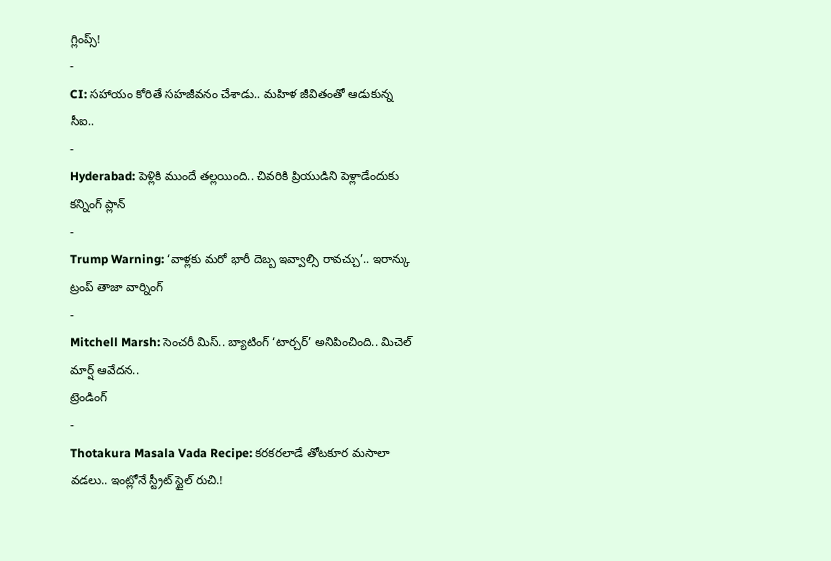గ్లింప్స్!
-
CI: సహాయం కోరితే సహజీవనం చేశాడు.. మహిళ జీవితంతో ఆడుకున్న సీఐ..
-
Hyderabad: పెళ్లికి ముందే తల్లయింది.. చివరికి ప్రియుడిని పెళ్లాడేందుకు కన్నింగ్ ప్లాన్
-
Trump Warning: ‘వాళ్లకు మరో భారీ దెబ్బ ఇవ్వాల్సి రావచ్చు’.. ఇరాన్కు ట్రంప్ తాజా వార్నింగ్
-
Mitchell Marsh: సెంచరీ మిస్.. బ్యాటింగ్ ‘టార్చర్’ అనిపించింది.. మిచెల్ మార్ష్ ఆవేదన..
ట్రెండింగ్
-
Thotakura Masala Vada Recipe: కరకరలాడే తోటకూర మసాలా వడలు.. ఇంట్లోనే స్ట్రీట్ స్టైల్ రుచి.!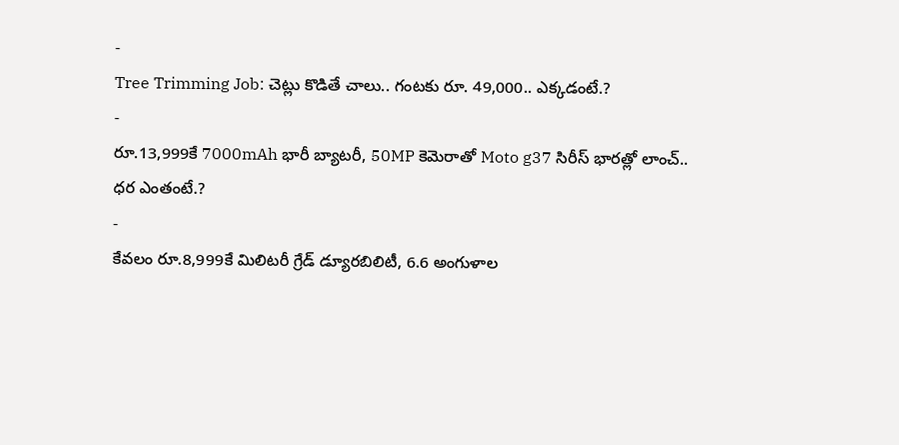-
Tree Trimming Job: చెట్లు కొడితే చాలు.. గంటకు రూ. 49,000.. ఎక్కడంటే.?
-
రూ.13,999కే 7000mAh భారీ బ్యాటరీ, 50MP కెమెరాతో Moto g37 సిరీస్ భారత్లో లాంచ్.. ధర ఎంతంటే.?
-
కేవలం రూ.8,999కే మిలిటరీ గ్రేడ్ డ్యూరబిలిటీ, 6.6 అంగుళాల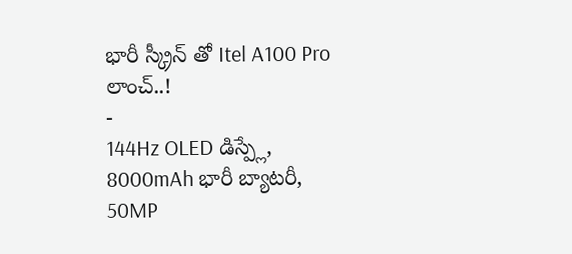భారీ స్క్రీన్ తో Itel A100 Pro లాంచ్..!
-
144Hz OLED డిస్ప్లే, 8000mAh భారీ బ్యాటరీ, 50MP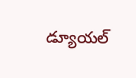డ్యూయల్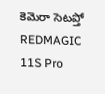కెమెరా సెటప్తో REDMAGIC 11S Pro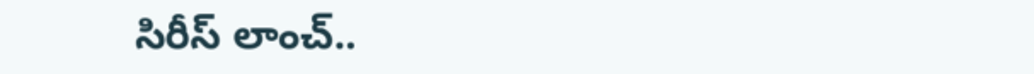సిరీస్ లాంచ్..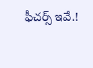ఫీచర్స్ ఇవే.!